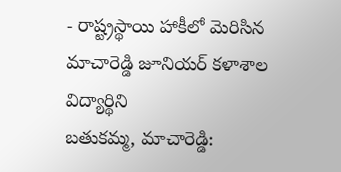- రాష్ట్రస్థాయి హాకీలో మెరిసిన మాచారెడ్డి జూనియర్ కళాశాల విద్యార్థిని
బతుకమ్మ, మాచారెడ్డి: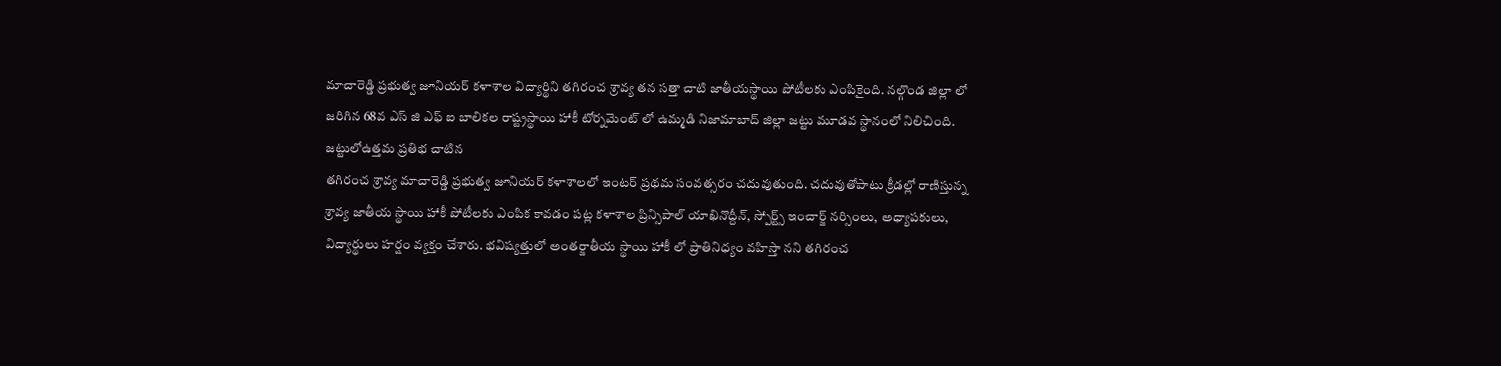మాచారెడ్డి ప్రభుత్వ జూనియర్ కళాశాల విద్యార్థిని తగిరంచ శ్రావ్య తన సత్తా చాటి జాతీయస్థాయి పోటీలకు ఎంపికైంది. నల్గొండ జిల్లా లో జరిగిన 68వ ఎస్ జి ఎఫ్ ఐ బాలికల రాష్ట్రస్థాయి హాకీ టోర్నమెంట్ లో ఉమ్మడి నిజామాబాద్ జిల్లా జట్టు మూడవ స్థానంలో నిలిచింది. జట్టులోఉత్తమ ప్రతిభ చాటిన
తగిరంచ శ్రావ్య మాచారెడ్డి ప్రభుత్వ జూనియర్ కళాశాలలో ఇంటర్ ప్రథమ సంవత్సరం చదువుతుంది. చదువుతోపాటు క్రీడల్లో రాణిస్తున్న శ్రావ్య జాతీయ స్థాయి హాకీ పోటీలకు ఎంపిక కావడం పట్ల కళాశాల ప్రిన్సిపాల్ యాఖినొద్దీన్, స్పోర్ట్స్ ఇంచార్జ్ నర్సింలు, అధ్యాపకులు, విద్యార్థులు హర్షం వ్యక్తం చేశారు. భవిష్యత్తులో అంతర్జాతీయ స్థాయి హాకీ లో ప్రాతినిధ్యం వహిస్తా నని తగిరంచ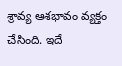శ్రావ్య ఆశభావం వ్యక్తం చేసింది. ఇదే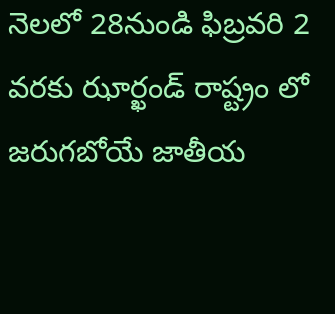నెలలో 28నుండి ఫిబ్రవరి 2 వరకు ఝార్ఖండ్ రాష్ట్రం లో జరుగబోయే జాతీయ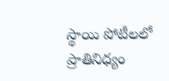స్థాయి పోటీలలో ప్రాతినిధ్యం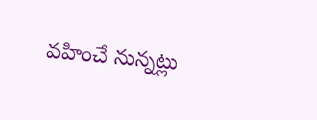వహించే నున్నట్లు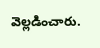వెల్లడించారు.